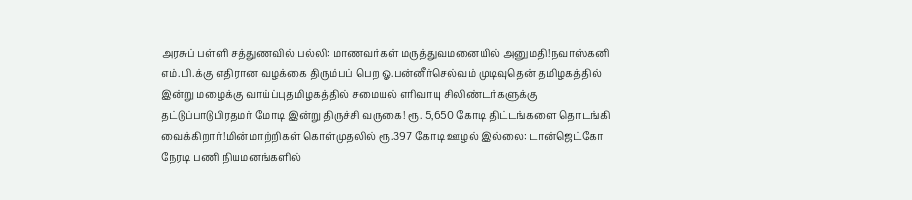அரசுப் பள்ளி சத்துணவில் பல்லி: மாணவர்கள் மருத்துவமனையில் அனுமதி!நவாஸ்கனி எம்.பி.க்கு எதிரான வழக்கை திரும்பப் பெற ஓ.பன்னீர்செல்வம் முடிவுதென் தமிழகத்தில் இன்று மழைக்கு வாய்ப்புதமிழகத்தில் சமையல் எரிவாயு சிலிண்டர்களுக்கு தட்டுப்பாடுபிரதமர் மோடி இன்று திருச்சி வருகை! ரூ. 5,650 கோடி திட்டங்களை தொடங்கி வைக்கிறார்!மின்மாற்றிகள் கொள்முதலில் ரூ.397 கோடி ஊழல் இல்லை: டான்ஜெட்கோ நேரடி பணி நியமனங்களில்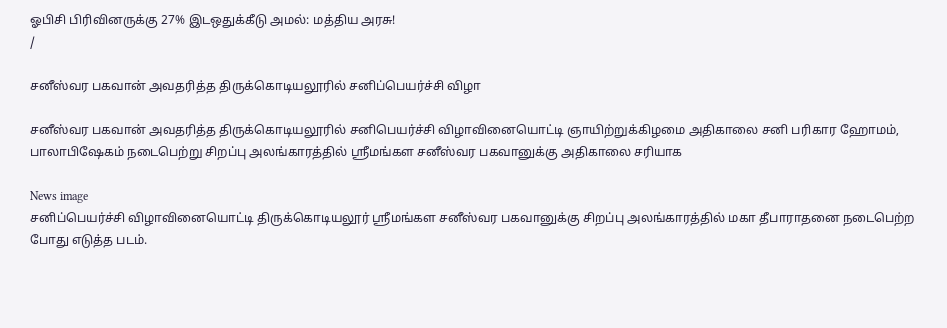ஓபிசி பிரிவினருக்கு 27% இடஒதுக்கீடு அமல்: மத்திய அரசு!
/

சனீஸ்வர பகவான் அவதரித்த திருக்கொடியலூரில் சனிப்பெயர்ச்சி விழா

சனீஸ்வர பகவான் அவதரித்த திருக்கொடியலூரில் சனிபெயர்ச்சி விழாவினையொட்டி ஞாயிற்றுக்கிழமை அதிகாலை சனி பரிகார ஹோமம், பாலாபிஷேகம் நடைபெற்று சிறப்பு அலங்காரத்தில் ஸ்ரீமங்கள சனீஸ்வர பகவானுக்கு அதிகாலை சரியாக

News image
சனிப்பெயர்ச்சி விழாவினையொட்டி திருக்கொடியலூர் ஸ்ரீமங்கள சனீஸ்வர பகவானுக்கு சிறப்பு அலங்காரத்தில் மகா தீபாராதனை நடைபெற்ற போது எடுத்த படம்.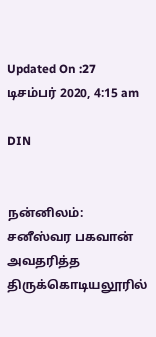Updated On :27 டிசம்பர் 2020, 4:15 am

DIN


நன்னிலம்: சனீஸ்வர பகவான் அவதரித்த திருக்கொடியலூரில்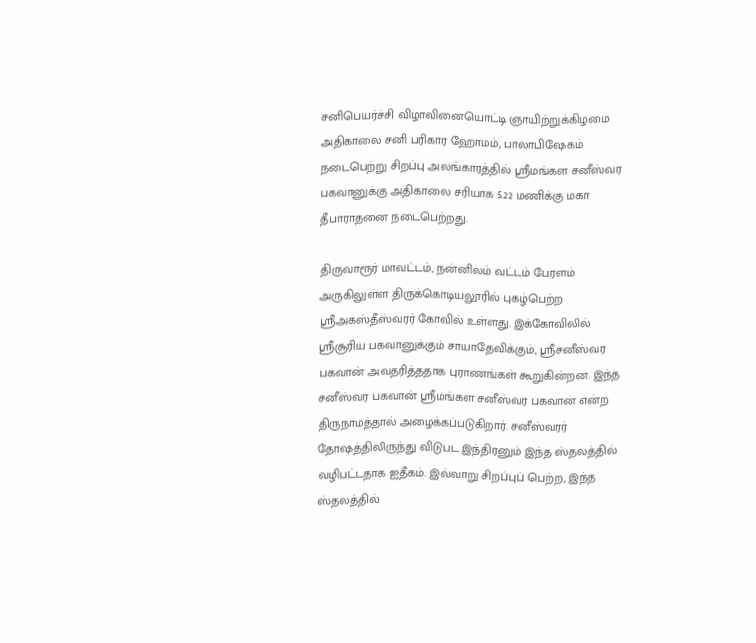சனிபெயர்ச்சி விழாவினையொட்டி ஞாயிற்றுக்கிழமை அதிகாலை சனி பரிகார ஹோமம், பாலாபிஷேகம் நடைபெற்று சிறப்பு அலங்காரத்தில் ஸ்ரீமங்கள சனீஸ்வர பகவானுக்கு அதிகாலை சரியாக 5.22 மணிக்கு மகா தீபாராதனை நடைபெற்றது.

திருவாரூர் மாவட்டம், நன்னிலம் வட்டம் பேரளம் அருகிலுள்ள திருக்கொடியலூரில் புகழ்பெற்ற ஸ்ரீஅகஸ்தீஸ்வரர் கோவில் உள்ளது. இக்கோவிலில் ஸ்ரீசூரிய பகவானுக்கும் சாயாதேவிக்கும், ஸ்ரீசனீஸ்வர பகவான் அவதரித்ததாக புராணங்கள் கூறுகின்றன. இந்த சனீஸ்வர பகவான் ஸ்ரீமங்கள சனீஸ்வர பகவான் என்ற  திருநாமத்தால் அழைக்கப்படுகிறார். சனீஸ்வரர் தோஷத்திலிருந்து விடுபட இந்திரனும் இந்த ஸ்தலத்தில் வழிபட்டதாக ஐதீகம். இவ்வாறு சிறப்புப் பெற்ற, இந்த ஸ்தலத்தில்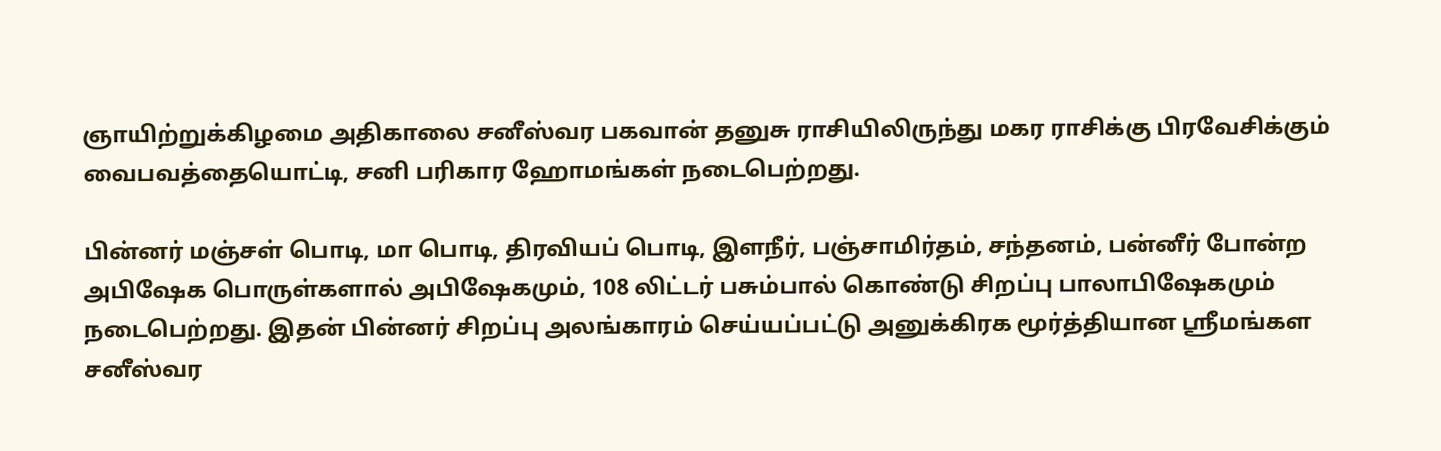ஞாயிற்றுக்கிழமை அதிகாலை சனீஸ்வர பகவான் தனுசு ராசியிலிருந்து மகர ராசிக்கு பிரவேசிக்கும் வைபவத்தையொட்டி, சனி பரிகார ஹோமங்கள் நடைபெற்றது.

பின்னர் மஞ்சள் பொடி, மா பொடி, திரவியப் பொடி, இளநீர், பஞ்சாமிர்தம், சந்தனம், பன்னீர் போன்ற அபிஷேக பொருள்களால் அபிஷேகமும், 108 லிட்டர் பசும்பால் கொண்டு சிறப்பு பாலாபிஷேகமும் நடைபெற்றது. இதன் பின்னர் சிறப்பு அலங்காரம் செய்யப்பட்டு அனுக்கிரக மூர்த்தியான ஸ்ரீமங்கள சனீஸ்வர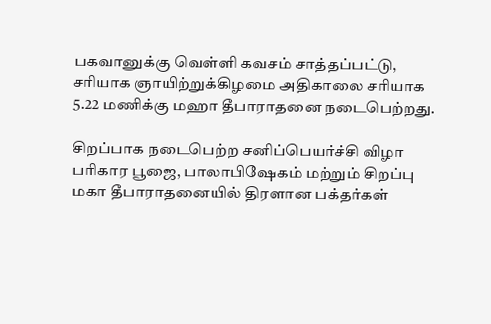பகவானுக்கு வெள்ளி கவசம் சாத்தப்பட்டு, சரியாக ஞாயிற்றுக்கிழமை அதிகாலை சரியாக 5.22 மணிக்கு மஹா தீபாராதனை நடைபெற்றது.

சிறப்பாக நடைபெற்ற சனிப்பெயர்ச்சி விழா பரிகார பூஜை, பாலாபிஷேகம் மற்றும் சிறப்பு மகா தீபாராதனையில் திரளான பக்தர்கள்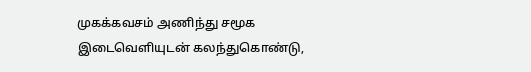முகக்கவசம் அணிந்து சமூக இடைவெளியுடன் கலந்துகொண்டு,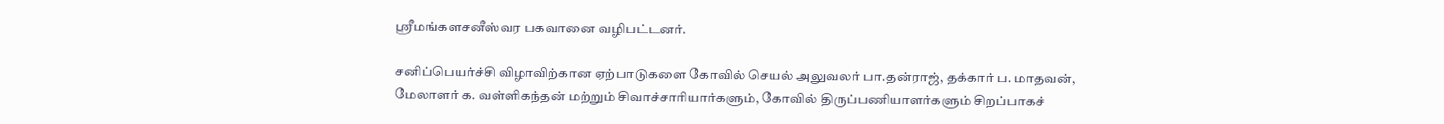ஸ்ரீமங்களசனீஸ்வர பகவானை வழிபட்டனர்.

சனிப்பெயர்ச்சி விழாவிற்கான ஏற்பாடுகளை கோவில் செயல் அலுவலர் பா.தன்ராஜ், தக்கார் ப. மாதவன்,  மேலாளர் க. வள்ளிகந்தன் மற்றும் சிவாச்சாரியார்களும், கோவில் திருப்பணியாளர்களும் சிறப்பாகச்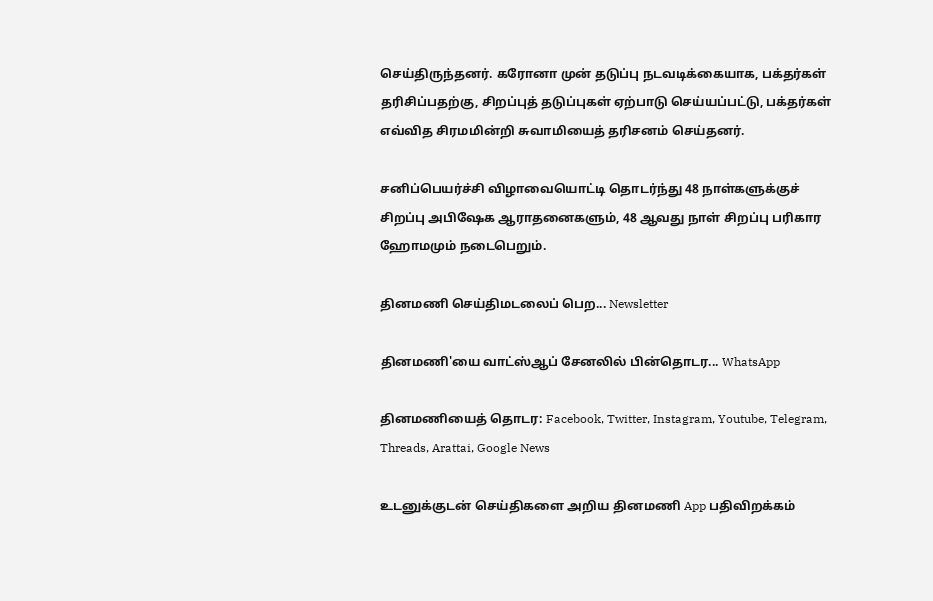செய்திருந்தனர். கரோனா முன் தடுப்பு நடவடிக்கையாக, பக்தர்கள் தரிசிப்பதற்கு, சிறப்புத் தடுப்புகள் ஏற்பாடு செய்யப்பட்டு, பக்தர்கள் எவ்வித சிரமமின்றி சுவாமியைத் தரிசனம் செய்தனர்.

சனிப்பெயர்ச்சி விழாவையொட்டி தொடர்ந்து 48 நாள்களுக்குச் சிறப்பு அபிஷேக ஆராதனைகளும், 48 ஆவது நாள் சிறப்பு பரிகார ஹோமமும் நடைபெறும்.

தினமணி செய்திமடலைப் பெற... Newsletter

தினமணி'யை வாட்ஸ்ஆப் சேனலில் பின்தொடர... WhatsApp

தினமணியைத் தொடர: Facebook, Twitter, Instagram, Youtube, Telegram, Threads, Arattai, Google News

உடனுக்குடன் செய்திகளை அறிய தினமணி App பதிவிறக்கம்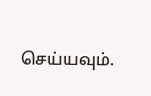செய்யவும்.